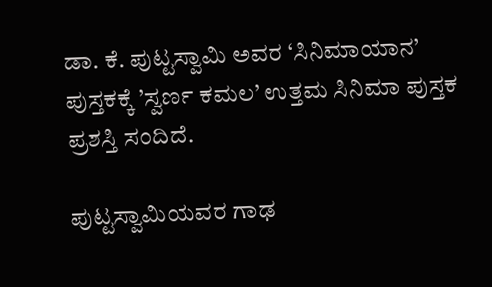ಡಾ. ಕೆ. ಪುಟ್ಟಸ್ವಾಮಿ ಅವರ ‘ಸಿನಿಮಾಯಾನ’ ಪುಸ್ತಕಕ್ಕೆ ’ಸ್ವರ್ಣ ಕಮಲ’ ಉತ್ತಮ ಸಿನಿಮಾ ಪುಸ್ತಕ ಪ್ರಶಸ್ತಿ ಸಂದಿದೆ.

ಪುಟ್ಟಸ್ವಾಮಿಯವರ ಗಾಢ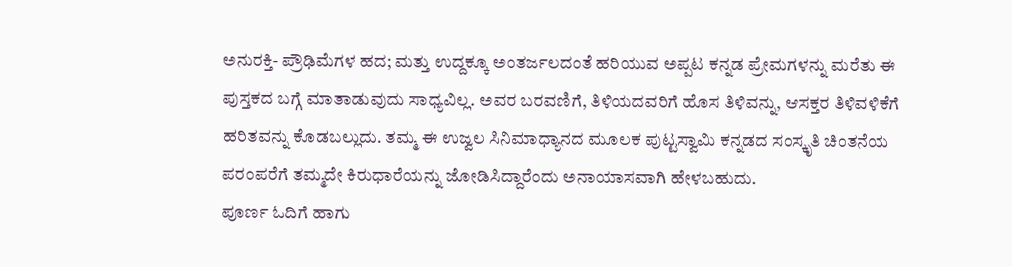ಅನುರಕ್ತಿ- ಪ್ರೌಢಿಮೆಗಳ ಹದ; ಮತ್ತು ಉದ್ದಕ್ಕೂ ಅಂತರ್ಜಲದಂತೆ ಹರಿಯುವ ಅಪ್ಪಟ ಕನ್ನಡ ಪ್ರೇಮಗಳನ್ನು ಮರೆತು ಈ ಪುಸ್ತಕದ ಬಗ್ಗೆ ಮಾತಾಡುವುದು ಸಾಧ್ಯವಿಲ್ಲ. ಅವರ ಬರವಣಿಗೆ, ತಿಳಿಯದವರಿಗೆ ಹೊಸ ತಿಳಿವನ್ನು, ಆಸಕ್ತರ ತಿಳಿವಳಿಕೆಗೆ ಹರಿತವನ್ನು ಕೊಡಬಲ್ಲುದು. ತಮ್ಮ ಈ ಉಜ್ವಲ ಸಿನಿಮಾಧ್ಯಾನದ ಮೂಲಕ ಪುಟ್ಟಸ್ವಾಮಿ ಕನ್ನಡದ ಸಂಸ್ಕೃತಿ ಚಿಂತನೆಯ ಪರಂಪರೆಗೆ ತಮ್ಮದೇ ಕಿರುಧಾರೆಯನ್ನು ಜೋಡಿಸಿದ್ದಾರೆಂದು ಅನಾಯಾಸವಾಗಿ ಹೇಳಬಹುದು.
ಪೂರ್ಣ ಓದಿಗೆ ಹಾಗು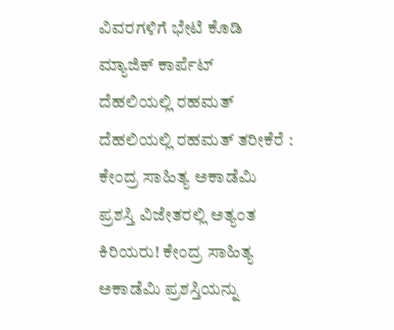ವಿವರಗಳಿಗೆ ಭೇಟಿ ಕೊಡಿ ಮ್ಯಾಜಿಕ್ ಕಾರ್ಪೆಟ್
ದೆಹಲಿಯಲ್ಲಿ ರಹಮತ್
ದೆಹಲಿಯಲ್ಲಿ ರಹಮತ್ ತರೀಕೆರೆ : ಕೇಂದ್ರ ಸಾಹಿತ್ಯ ಅಕಾಡೆಮಿ ಪ್ರಶಸ್ತಿ ವಿಜೇತರಲ್ಲಿ ಅತ್ಯಂತ ಕಿರಿಯರು! ಕೇಂದ್ರ ಸಾಹಿತ್ಯ ಅಕಾಡೆಮಿ ಪ್ರಶಸ್ತಿಯನ್ನು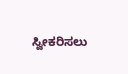ಸ್ವೀಕರಿಸಲು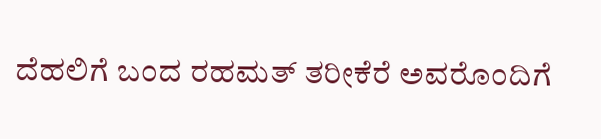ದೆಹಲಿಗೆ ಬಂದ ರಹಮತ್ ತರೀಕೆರೆ ಅವರೊಂದಿಗೆ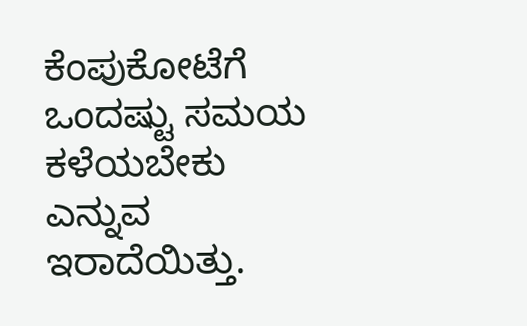ಕೆಂಪುಕೋಟೆಗೆ ಒಂದಷ್ಟು ಸಮಯ ಕಳೆಯಬೇಕು ಎನ್ನುವ ಇರಾದೆಯಿತ್ತು.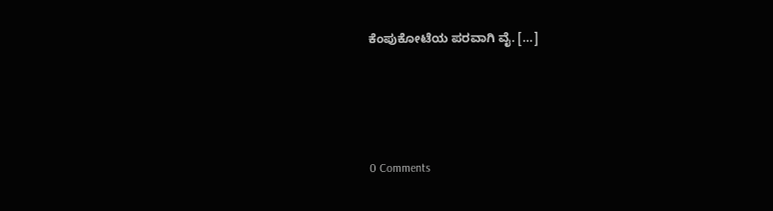ಕೆಂಪುಕೋಟೆಯ ಪರವಾಗಿ ವೈ. […]





0 Comments